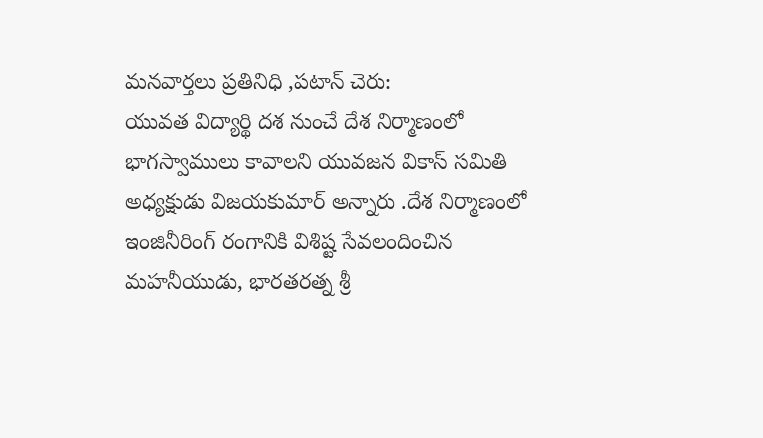మనవార్తలు ప్రతినిధి ,పటాన్ చెరు:
యువత విద్యార్థి దశ నుంచే దేశ నిర్మాణంలో భాగస్వాములు కావాలని యువజన వికాస్ సమితి అధ్యక్షుడు విజయకుమార్ అన్నారు .దేశ నిర్మాణంలో ఇంజినీరింగ్ రంగానికి విశిష్ట సేవలందించిన మహనీయుడు, భారతరత్న శ్రీ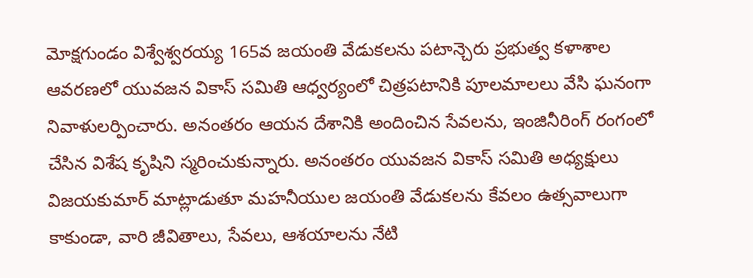మోక్షగుండం విశ్వేశ్వరయ్య 165వ జయంతి వేడుకలను పటాన్చెరు ప్రభుత్వ కళాశాల ఆవరణలో యువజన వికాస్ సమితి ఆధ్వర్యంలో చిత్రపటానికి పూలమాలలు వేసి ఘనంగా నివాళులర్పించారు. అనంతరం ఆయన దేశానికి అందించిన సేవలను, ఇంజినీరింగ్ రంగంలో చేసిన విశేష కృషిని స్మరించుకున్నారు. అనంతరం యువజన వికాస్ సమితి అధ్యక్షులు విజయకుమార్ మాట్లాడుతూ మహనీయుల జయంతి వేడుకలను కేవలం ఉత్సవాలుగా కాకుండా, వారి జీవితాలు, సేవలు, ఆశయాలను నేటి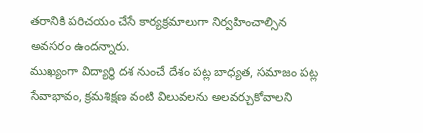తరానికి పరిచయం చేసే కార్యక్రమాలుగా నిర్వహించాల్సిన అవసరం ఉందన్నారు.
ముఖ్యంగా విద్యార్థి దశ నుంచే దేశం పట్ల బాధ్యత, సమాజం పట్ల సేవాభావం, క్రమశిక్షణ వంటి విలువలను అలవర్చుకోవాలని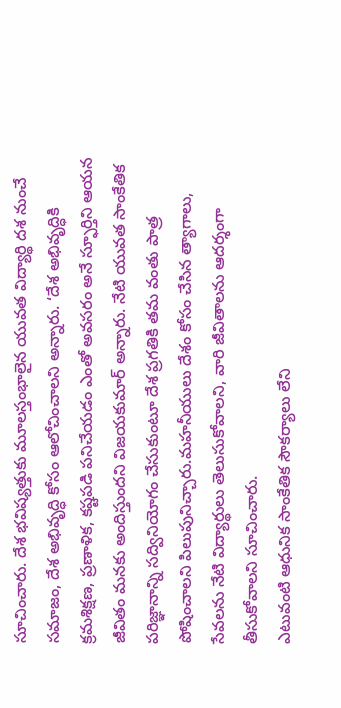సూచించారు. దేశ భవిష్యత్తుకు మూలస్తంభాలైన యువత విద్యార్థి దశ నుంచే సమాజం, దేశ అభివృద్ధి కోసం ఆలోచించాలని అన్నారు. ‘దేశ అభివృద్ధికి క్రమశిక్షణ, ప్రణాళిక, కష్టపడి పనిచేయడం ఎంతో అవసరం అనే స్ఫూర్తిని ఆయన జీవితం మనకు అందిస్తుందని విజయకుమార్ అన్నారు. నేటి యువత సాంకేతిక పరిజ్ఞానాన్ని సద్వినియోగం చేసుకుంటూ దేశ ప్రగతికి తమ వంతు పాత్ర పోషించాలని పిలుపునిచ్చారు.మహనీయులు దేశం కోసం చేసిన త్యాగాలు, సేవలను నేటి విద్యార్థులు తెలుసుకోవాలని, వారి జీవితాలను ఆదర్శంగా తీసుకోవాలని సూచించారు.
ఎటువంటి ఆధునిక సాంకేతిక సౌకర్యాలు లేని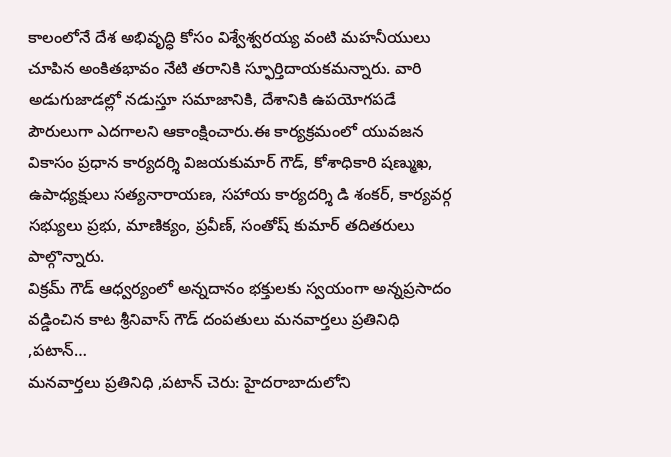కాలంలోనే దేశ అభివృద్ధి కోసం విశ్వేశ్వరయ్య వంటి మహనీయులు చూపిన అంకితభావం నేటి తరానికి స్ఫూర్తిదాయకమన్నారు. వారి అడుగుజాడల్లో నడుస్తూ సమాజానికి, దేశానికి ఉపయోగపడే పౌరులుగా ఎదగాలని ఆకాంక్షించారు.ఈ కార్యక్రమంలో యువజన వికాసం ప్రధాన కార్యదర్శి విజయకుమార్ గౌడ్, కోశాధికారి షణ్ముఖ, ఉపాధ్యక్షులు సత్యనారాయణ, సహాయ కార్యదర్శి డి శంకర్, కార్యవర్గ సభ్యులు ప్రభు, మాణిక్యం, ప్రవీణ్, సంతోష్ కుమార్ తదితరులు పాల్గొన్నారు.
విక్రమ్ గౌడ్ ఆధ్వర్యంలో అన్నదానం భక్తులకు స్వయంగా అన్నప్రసాదం వడ్డించిన కాట శ్రీనివాస్ గౌడ్ దంపతులు మనవార్తలు ప్రతినిధి ,పటాన్…
మనవార్తలు ప్రతినిధి ,పటాన్ చెరు: హైదరాబాదులోని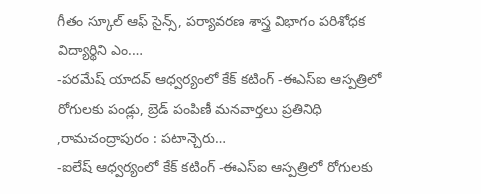గీతం స్కూల్ ఆఫ్ సైన్స్, పర్యావరణ శాస్త్ర విభాగం పరిశోధక విద్యార్థిని ఎం.…
-పరమేష్ యాదవ్ ఆధ్వర్యంలో కేక్ కటింగ్ -ఈఎస్ఐ ఆస్పత్రిలో రోగులకు పండ్లు, బ్రెడ్ పంపిణీ మనవార్తలు ప్రతినిధి ,రామచంద్రాపురం : పటాన్చెరు…
-ఐలేష్ ఆధ్వర్యంలో కేక్ కటింగ్ -ఈఎస్ఐ ఆస్పత్రిలో రోగులకు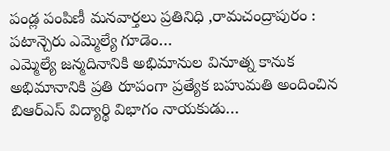పండ్ల పంపిణీ మనవార్తలు ప్రతినిధి ,రామచంద్రాపురం : పటాన్చెరు ఎమ్మెల్యే గూడెం…
ఎమ్మెల్యే జన్మదినానికి అభిమానుల వినూత్న కానుక అభిమానానికి ప్రతి రూపంగా ప్రత్యేక బహుమతి అందించిన బిఆర్ఎస్ విద్యార్థి విభాగం నాయకుడు…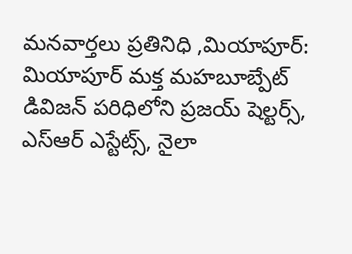మనవార్తలు ప్రతినిధి ,మియాపూర్: మియాపూర్ మక్త మహబూబ్పేట్ డివిజన్ పరిధిలోని ప్రజయ్ షెల్టర్స్, ఎస్ఆర్ ఎస్టేట్స్, నైలా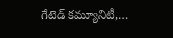గేటెడ్ కమ్యూనిటీ,…